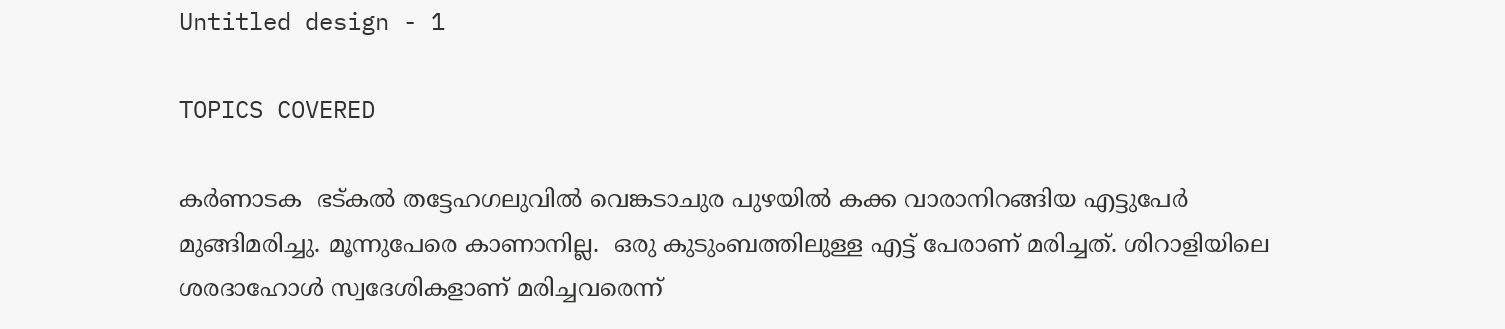Untitled design - 1

TOPICS COVERED

കര്‍ണാടക  ഭട്കല്‍ തട്ടേഹഗലുവില്‍ വെങ്കടാചുര പുഴയില്‍ കക്ക വാരാനിറങ്ങിയ എട്ടുപേര്‍ മുങ്ങിമരിച്ചു. മൂന്നുപേരെ കാണാനില്ല.  ഒരു കുടുംബത്തിലുള്ള എട്ട് പേരാണ് മരിച്ചത്. ശിറാളിയിലെ ശരദാഹോൾ സ്വദേശികളാണ് മരിച്ചവരെന്ന്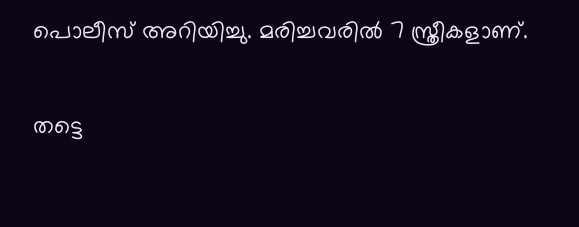പൊലീസ് അറിയിച്ചു. മരിച്ചവരില്‍ 7 സ്ത്രീകളാണ്.

തട്ടെ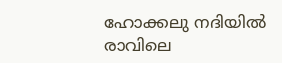ഹോക്കലു നദിയില്‍ രാവിലെ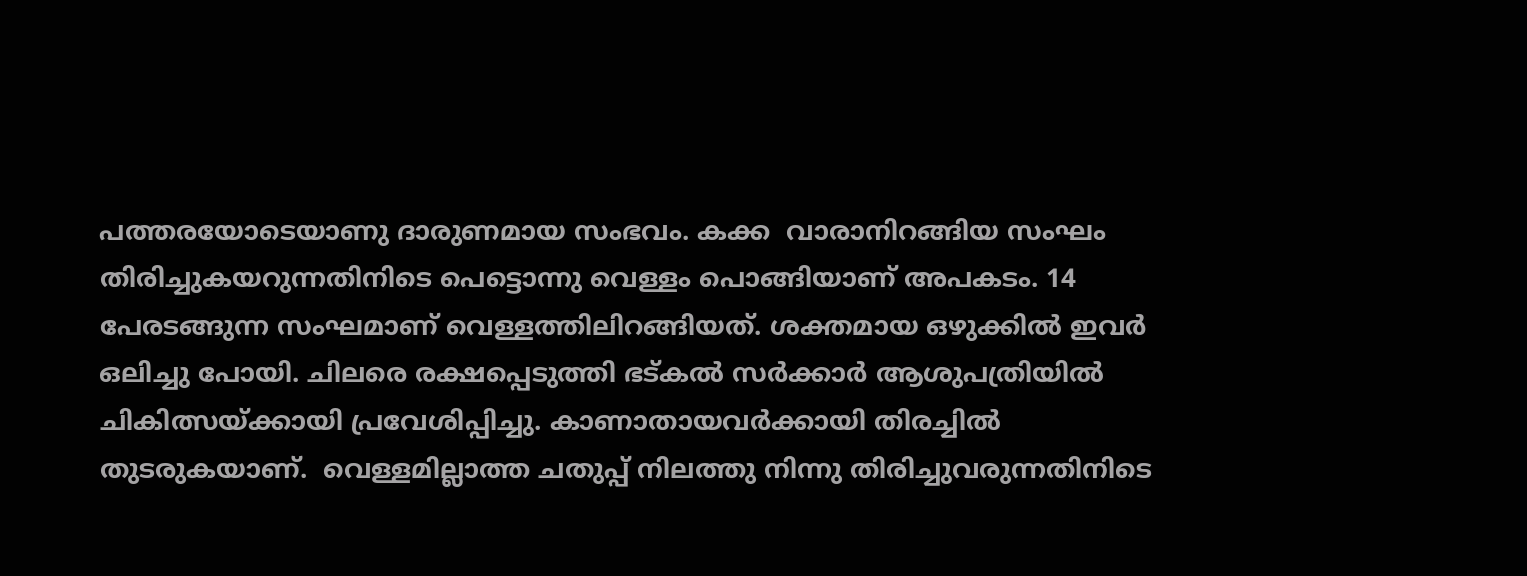പത്തരയോടെയാണു ദാരുണമായ സംഭവം. കക്ക  വാരാനിറങ്ങിയ സംഘം തിരിച്ചുകയറുന്നതിനിടെ പെട്ടൊന്നു വെള്ളം പൊങ്ങിയാണ് അപകടം. 14 പേരടങ്ങുന്ന സംഘമാണ് വെള്ളത്തിലിറങ്ങിയത്. ശക്തമായ ഒഴുക്കില്‍ ഇവര്‍ ഒലിച്ചു പോയി. ചിലരെ രക്ഷപ്പെടുത്തി ഭട്കൽ സർക്കാർ ആശുപത്രിയിൽ ചികിത്സയ്ക്കായി പ്രവേശിപ്പിച്ചു. കാണാതായവർക്കായി തിരച്ചിൽ തുടരുകയാണ്.  വെള്ളമില്ലാത്ത ചതുപ്പ് നിലത്തു നിന്നു തിരിച്ചുവരുന്നതിനിടെ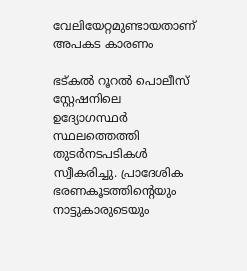വേലിയേറ്റമുണ്ടായതാണ് അപകട കാരണം

ഭട്കൽ റൂറൽ പൊലീസ് സ്റ്റേഷനിലെ ഉദ്യോഗസ്ഥർ സ്ഥലത്തെത്തി തുടര്‍നടപടികള്‍ സ്വീകരിച്ചു. പ്രാദേശിക ഭരണകൂടത്തിന്റെയും നാട്ടുകാരുടെയും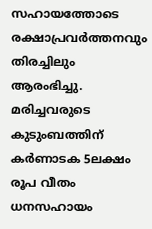സഹായത്തോടെ രക്ഷാപ്രവർത്തനവും തിരച്ചിലും ആരംഭിച്ചു. മരിച്ചവരുടെ കുടുംബത്തിന് കര്‍ണാടക 5ലക്ഷം രൂപ വീതം ധനസഹായം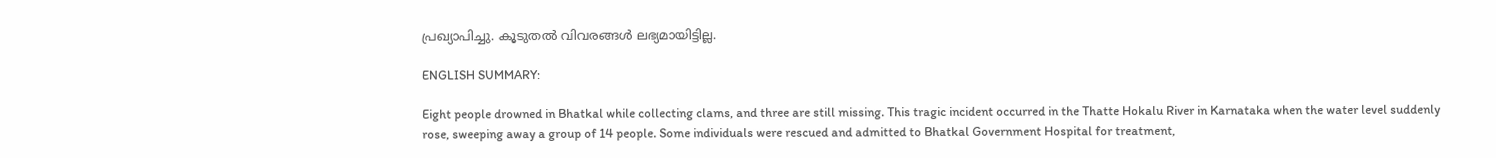പ്രഖ്യാപിച്ചു. കൂടുതൽ വിവരങ്ങൾ ലഭ്യമായിട്ടില്ല.

ENGLISH SUMMARY:

Eight people drowned in Bhatkal while collecting clams, and three are still missing. This tragic incident occurred in the Thatte Hokalu River in Karnataka when the water level suddenly rose, sweeping away a group of 14 people. Some individuals were rescued and admitted to Bhatkal Government Hospital for treatment,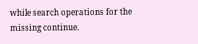while search operations for the missing continue.